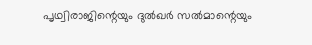പൃഥ്വിരാജിന്റെയും ദുൽഖർ സൽമാന്റെയും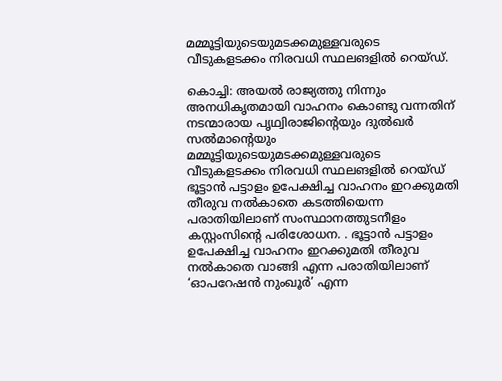മമ്മൂട്ടിയുടെയുമടക്കമുള്ളവരുടെ വീടുകളടക്കം നിരവധി സ്ഥലങളിൽ റെയ്ഡ്.

കൊച്ചി: അയൽ രാജ്യത്തു നിന്നും അനധികൃതമായി വാഹനം കൊണ്ടു വന്നതിന്
നടന്മാരായ പൃഥ്വിരാജിന്റെയും ദുൽഖർ സൽമാന്റെയും മമ്മൂട്ടിയുടെയുമടക്കമുള്ളവരുടെ വീടുകളടക്കം നിരവധി സ്ഥലങളിൽ റെയ്ഡ്
ഭൂട്ടാൻ പട്ടാളം ഉപേക്ഷിച്ച വാഹനം ഇറക്കുമതി തീരുവ നൽകാതെ കടത്തിയെന്ന പരാതിയിലാണ് സംസ്ഥാനത്തുടനീളം കസ്റ്റംസിന്‍റെ പരിശോധന. . ഭൂട്ടാൻ പട്ടാളം ഉപേക്ഷിച്ച വാഹനം ഇറക്കുമതി തീരുവ നൽകാതെ വാങ്ങി എന്ന പരാതിയിലാണ് ‘ഓപറേഷൻ നുംഖൂർ’ എന്ന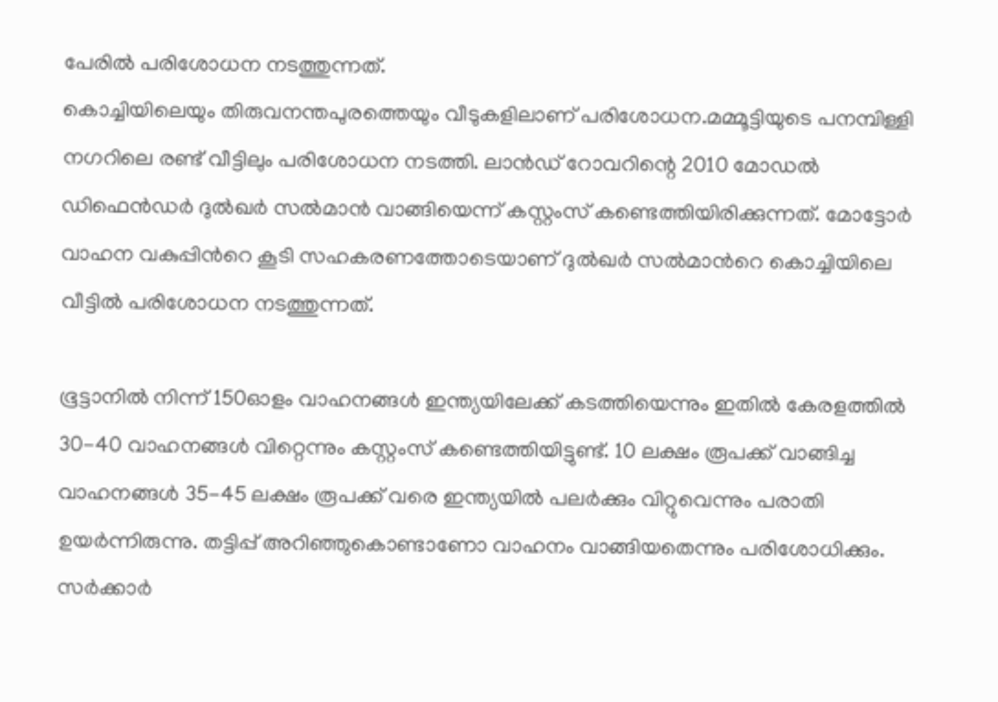പേരിൽ പരിശോധന നടത്തുന്നത്.
കൊച്ചിയിലെയും തിരുവനന്തപുരത്തെയും വീടുകളിലാണ് പരിശോധന.മമ്മൂട്ടിയുടെ പനമ്പിള്ളി നഗറിലെ രണ്ട് വീട്ടിലും പരിശോധന നടത്തി. ലാൻഡ് റോവറിന്റെ 2010 മോഡൽ ഡിഫെൻഡർ ദുൽഖർ സൽമാൻ വാങ്ങിയെന്ന് കസ്റ്റംസ് കണ്ടെത്തിയിരിക്കുന്നത്. മോട്ടോർ വാഹന വകുപ്പിന്‍റെ കൂടി സഹകരണത്തോടെയാണ് ദുൽഖര്‍ സല്‍മാന്‍റെ കൊച്ചിയിലെ വീട്ടില്‍ പരിശോധന നടത്തുന്നത്.

ഭൂട്ടാനില്‍ നിന്ന് 150ഓളം വാഹനങ്ങള്‍ ഇന്ത്യയിലേക്ക് കടത്തിയെന്നും ഇതില്‍ കേരളത്തില്‍ 30-40 വാഹനങ്ങള്‍ വിറ്റെന്നും കസ്റ്റംസ് കണ്ടെത്തിയിട്ടുണ്ട്. 10 ലക്ഷം രൂപക്ക് വാങ്ങിച്ച വാഹനങ്ങള്‍ 35-45 ലക്ഷം രൂപക്ക് വരെ ഇന്ത്യയില്‍ പലര്‍ക്കും വിറ്റുവെന്നും പരാതി ഉയര്‍ന്നിരുന്നു. തട്ടിപ്പ് അറിഞ്ഞുകൊണ്ടാണോ വാഹനം വാങ്ങിയതെന്നും പരിശോധിക്കും. സർക്കാർ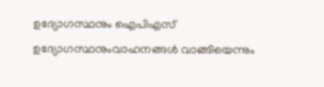ഉദ്യോഗസ്ഥനും ഐപിഎസ് ഉദ്യോഗസ്ഥനുംവാഹനങ്ങൾ വാങ്ങിയെന്നും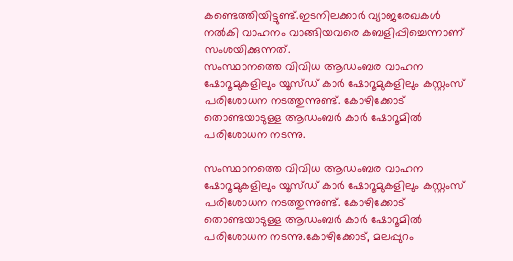കണ്ടെത്തിയിട്ടുണ്ട്.ഇടനിലക്കാർ വ്യാജരേഖകൾ നൽകി വാഹനം വാങ്ങിയവരെ കബളിപ്പിച്ചെന്നാണ് സംശയിക്കുന്നത്.
സംസ്ഥാനത്തെ വിവിധ ആഡംബര വാഹന ഷോറൂമുകളിലും യൂസ്ഡ് കാർ ഷോറൂമുകളിലും കസ്റ്റംസ് പരിശോധന നടത്തുന്നുണ്ട്. കോഴിക്കോട് തൊണ്ടയാടുള്ള ആഡംബർ കാർ ഷോറൂമില്‍ പരിശോധന നടന്നു.

സംസ്ഥാനത്തെ വിവിധ ആഡംബര വാഹന ഷോറൂമുകളിലും യൂസ്ഡ് കാർ ഷോറൂമുകളിലും കസ്റ്റംസ് പരിശോധന നടത്തുന്നുണ്ട്. കോഴിക്കോട് തൊണ്ടയാടുള്ള ആഡംബർ കാർ ഷോറൂമില്‍ പരിശോധന നടന്നു.കോഴിക്കോട്, മലപ്പുറം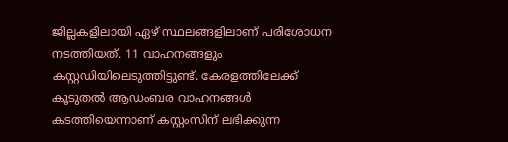ജില്ലകളിലായി ഏഴ് സ്ഥലങ്ങളിലാണ് പരിശോധന നടത്തിയത്. 11 വാഹനങ്ങളും കസ്റ്റഡിയിലെടുത്തിട്ടുണ്ട്. കേരളത്തിലേക്ക് കൂടുതൽ ആഡംബര വാഹനങ്ങൾ കടത്തിയെന്നാണ് കസ്റ്റംസിന് ലഭിക്കുന്ന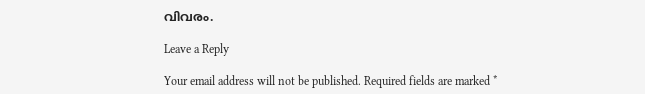വിവരം.

Leave a Reply

Your email address will not be published. Required fields are marked *